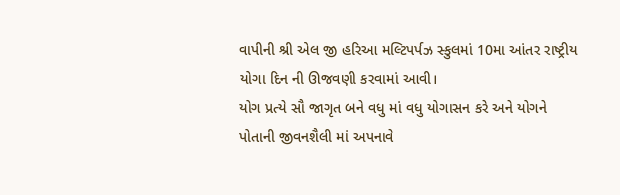વાપીની શ્રી એલ જી હરિઆ મલ્ટિપર્પઝ સ્કુલમાં 10મા આંતર રાષ્ટ્રીય યોગા દિન ની ઊજવણી કરવામાં આવી।
યોગ પ્રત્યે સૌ જાગૃત બને વધુ માં વધુ યોગાસન કરે અને યોગને પોતાની જીવનશૈલી માં અપનાવે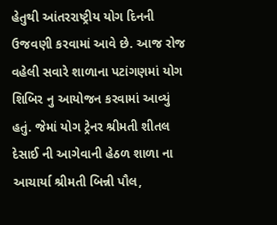હેતુથી આંતરરાષ્ટ્રીય યોગ દિનની ઉજવણી કરવામાં આવે છે. આજ રોજ વહેલી સવારે શાળાના પટાંગણમાં યોગ શિબિર નુ આયોજન કરવામાં આવ્યું હતું. જેમાં યોગ ટ્રેનર શ્રીમતી શીતલ દેસાઈ ની આગેવાની હેઠળ શાળા ના આચાર્યા શ્રીમતી બિન્ની પૌલ,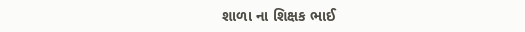શાળા ના શિક્ષક ભાઈ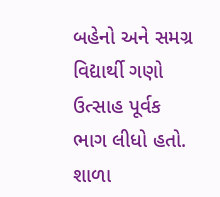બહેનો અને સમગ્ર વિદ્યાર્થી ગણો ઉત્સાહ પૂર્વક ભાગ લીધો હતો. શાળા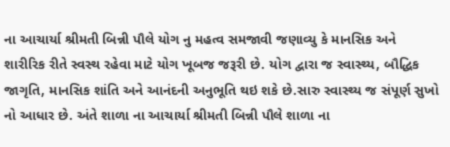ના આચાર્યા શ્રીમતી બિન્ની પૌલે યોગ નુ મહત્વ સમજાવી જણાવ્યુ કે માનસિક અને શારીરિક રીતે સ્વસ્થ રહેવા માટે યોગ ખૂબજ જરૂરી છે. યોગ દ્વારા જ સ્વાસ્થ્ય, બૌદ્ધિક જાગૃતિ, માનસિક શાંતિ અને આનંદની અનુભૂતિ થઇ શકે છે.સારુ સ્વાસ્થ્ય જ સંપૂર્ણ સુખો નો આધાર છે. અંતે શાળા ના આચાર્યા શ્રીમતી બિન્ની પૌલે શાળા ના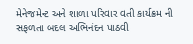મેનેજમેન્ટ અને શાળા પરિવાર વતી કાર્યક્રમ ની સફળતા બદલ અભિનંદન પાઠવી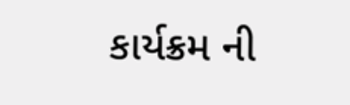કાર્યક્રમ ની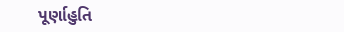પૂર્ણાહુતિ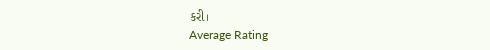કરી।
Average Rating